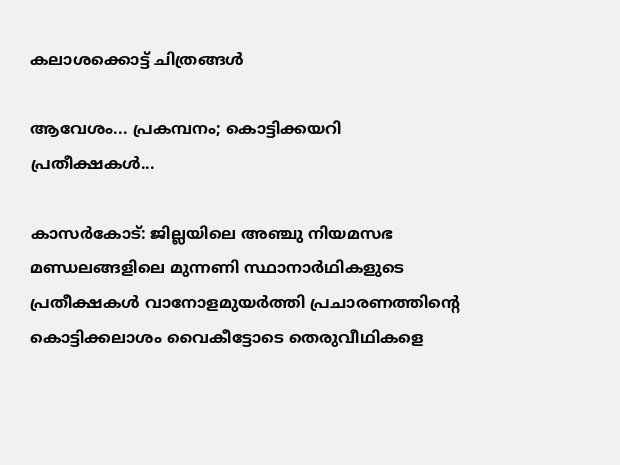കലാശക്കൊട്ട് ചിത്രങ്ങൾ

ആവേശം... പ്രകമ്പനം; കൊട്ടിക്കയറി പ്രതീക്ഷകൾ...

കാസർകോട്: ജില്ലയിലെ അഞ്ചു നിയമസഭ മണ്ഡലങ്ങളിലെ മുന്നണി സ്ഥാനാർഥികളുടെ പ്രതീക്ഷകൾ വാനോളമുയർത്തി പ്രചാരണത്തിന്റെ കൊട്ടിക്കലാശം വൈകീട്ടോടെ തെരുവീഥികളെ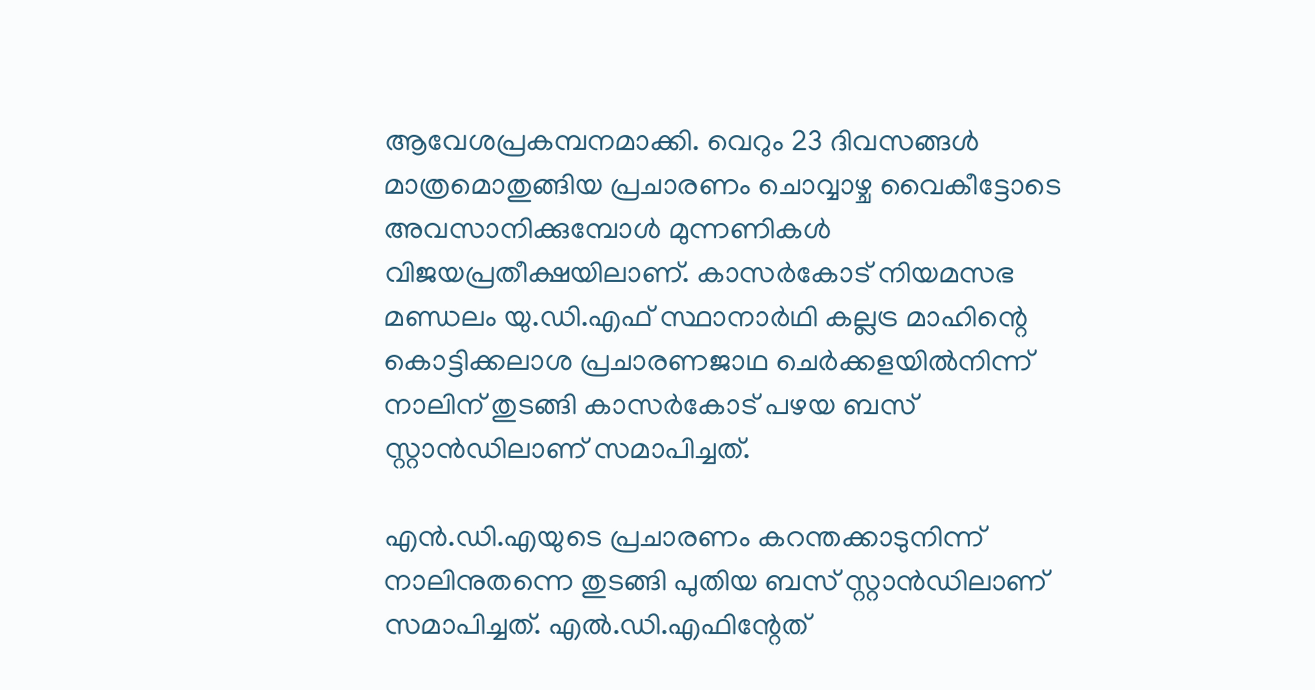ആവേശപ്രകമ്പനമാക്കി. വെറും 23 ദിവസങ്ങൾ മാത്രമൊതുങ്ങിയ പ്രചാരണം ചൊവ്വാഴ്ച വൈകീട്ടോടെ അവസാനിക്കുമ്പോൾ മുന്നണികൾ വിജയപ്രതീക്ഷയിലാണ്. കാസർകോട് നിയമസഭ മണ്ഡലം യു.ഡി.എഫ് സ്ഥാനാർഥി കല്ലട്ര മാഹിന്റെ കൊട്ടിക്കലാശ പ്രചാരണജാഥ ചെർക്കളയിൽനിന്ന് നാലിന് തുടങ്ങി കാസർകോട് പഴയ ബസ് സ്റ്റാൻഡിലാണ് സമാപിച്ചത്.

എൻ.ഡി.എയുടെ പ്രചാരണം കറന്തക്കാടുനിന്ന് നാലിനുതന്നെ തുടങ്ങി പുതിയ ബസ് സ്റ്റാൻഡിലാണ് സമാപിച്ചത്. എൽ.ഡി.എഫിന്റേത്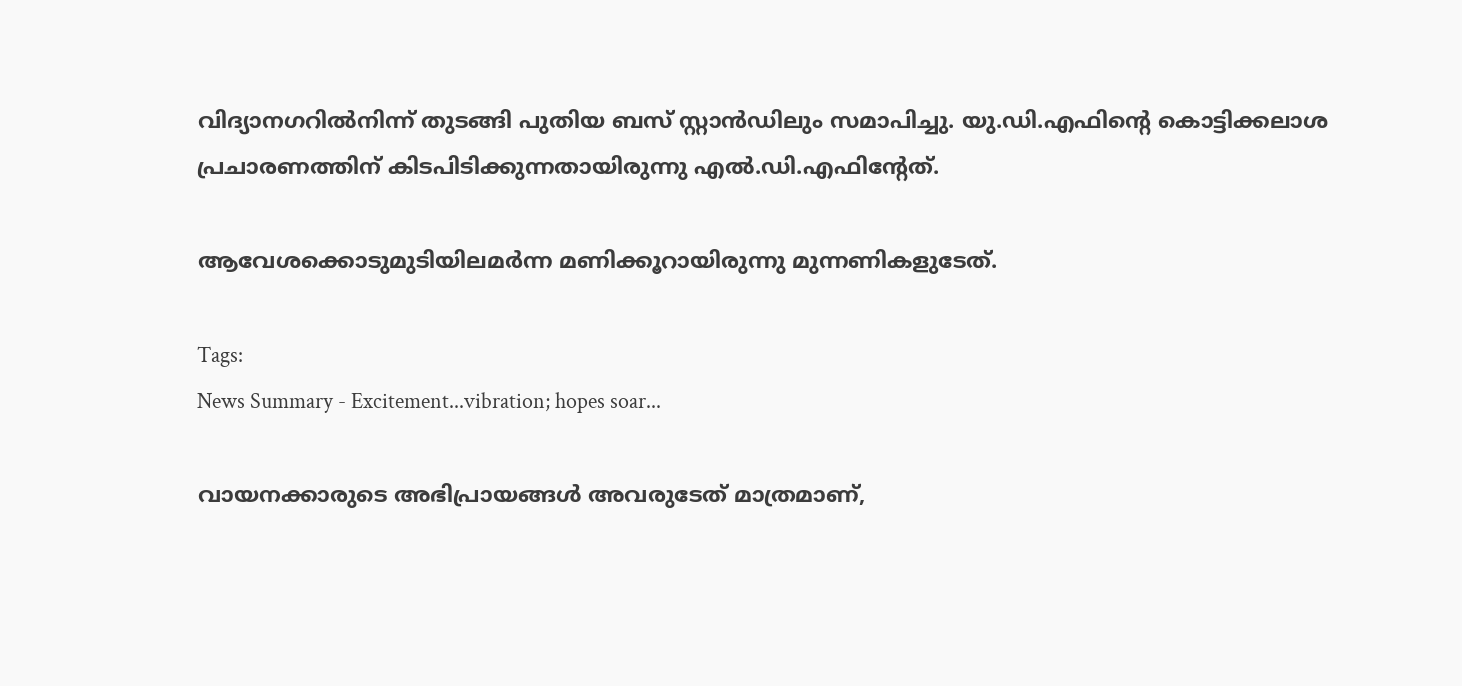വിദ്യാനഗറിൽനിന്ന് തുടങ്ങി പുതിയ ബസ് സ്റ്റാൻഡിലും സമാപിച്ചു. യു.ഡി.എഫിന്റെ കൊട്ടിക്കലാശ പ്രചാരണത്തിന് കിടപിടിക്കുന്നതായിരുന്നു എൽ.ഡി.എഫിന്റേത്.

ആവേശക്കൊടുമുടിയിലമർന്ന മണിക്കൂറായിരുന്നു മുന്നണികളുടേത്.

Tags:
News Summary - Excitement...vibration; hopes soar...

വായനക്കാരുടെ അഭിപ്രായങ്ങള്‍ അവരുടേത് മാത്രമാണ്,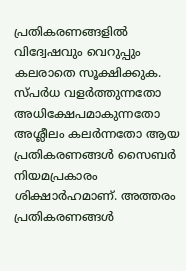പ്രതികരണങ്ങളിൽ വിദ്വേഷവും വെറുപ്പും കലരാതെ സൂക്ഷിക്കുക. സ്പർധ വളർത്തുന്നതോ അധിക്ഷേപമാകുന്നതോ അശ്ലീലം കലർന്നതോ ആയ പ്രതികരണങ്ങൾ സൈബർ നിയമപ്രകാരം ശിക്ഷാർഹമാണ്. അത്തരം പ്രതികരണങ്ങൾ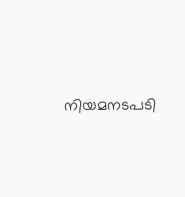നിയമനടപടി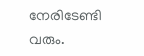നേരിടേണ്ടി വരും.